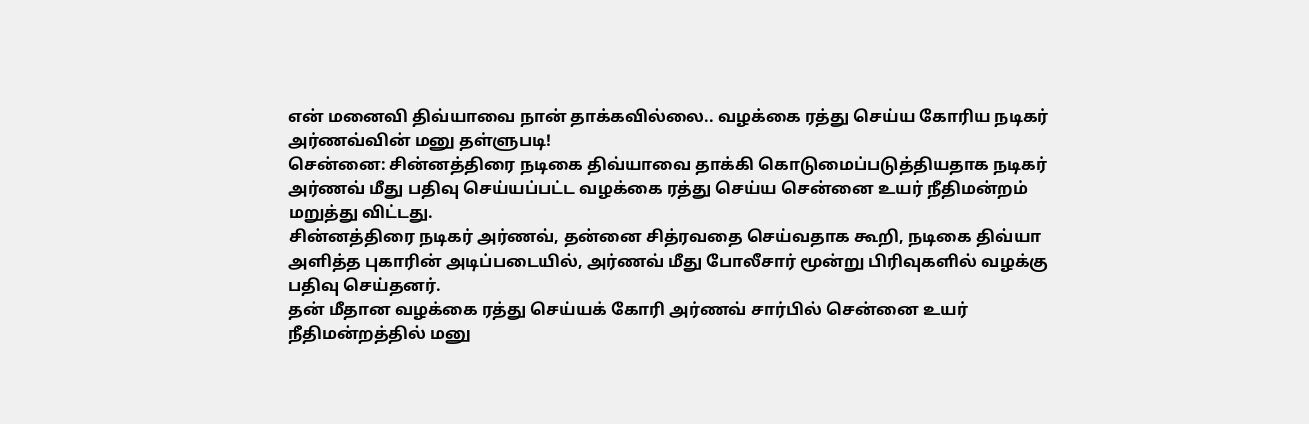என் மனைவி திவ்யாவை நான் தாக்கவில்லை.. வழக்கை ரத்து செய்ய கோரிய நடிகர் அர்ணவ்வின் மனு தள்ளுபடி!
சென்னை: சின்னத்திரை நடிகை திவ்யாவை தாக்கி கொடுமைப்படுத்தியதாக நடிகர் அர்ணவ் மீது பதிவு செய்யப்பட்ட வழக்கை ரத்து செய்ய சென்னை உயர் நீதிமன்றம் மறுத்து விட்டது.
சின்னத்திரை நடிகர் அர்ணவ், தன்னை சித்ரவதை செய்வதாக கூறி, நடிகை திவ்யா அளித்த புகாரின் அடிப்படையில், அர்ணவ் மீது போலீசார் மூன்று பிரிவுகளில் வழக்கு பதிவு செய்தனர்.
தன் மீதான வழக்கை ரத்து செய்யக் கோரி அர்ணவ் சார்பில் சென்னை உயர் நீதிமன்றத்தில் மனு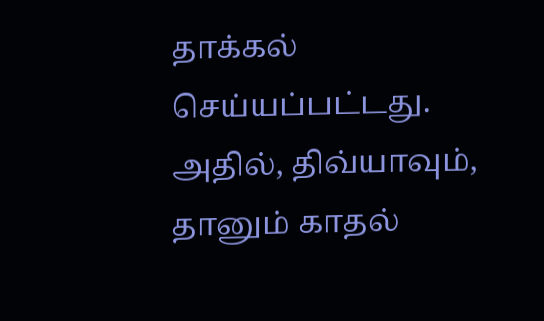தாக்கல் செய்யப்பட்டது. அதில், திவ்யாவும், தானும் காதல்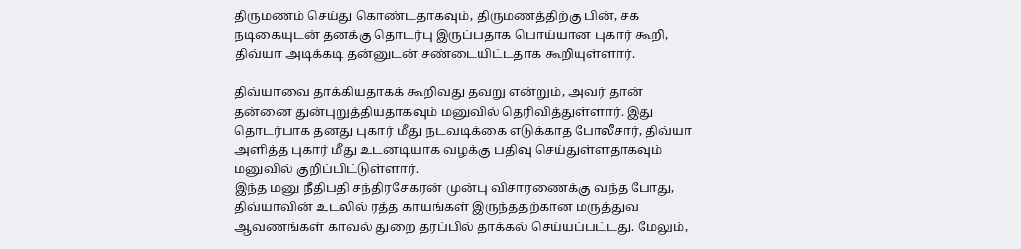திருமணம் செய்து கொண்டதாகவும், திருமணத்திற்கு பின், சக நடிகையுடன் தனக்கு தொடர்பு இருப்பதாக பொய்யான புகார் கூறி, திவ்யா அடிக்கடி தன்னுடன் சண்டையிட்டதாக கூறியுள்ளார்.

திவ்யாவை தாக்கியதாகக் கூறிவது தவறு என்றும், அவர் தான் தன்னை துன்புறுத்தியதாகவும் மனுவில் தெரிவித்துள்ளார். இது தொடர்பாக தனது புகார் மீது நடவடிக்கை எடுக்காத போலீசார், திவ்யா அளித்த புகார் மீது உடனடியாக வழக்கு பதிவு செய்துள்ளதாகவும் மனுவில் குறிப்பிட்டுள்ளார்.
இந்த மனு நீதிபதி சந்திரசேகரன் முன்பு விசாரணைக்கு வந்த போது, திவ்யாவின் உடலில் ரத்த காயங்கள் இருந்ததற்கான மருத்துவ ஆவணங்கள் காவல் துறை தரப்பில் தாக்கல் செய்யப்பட்டது. மேலும்,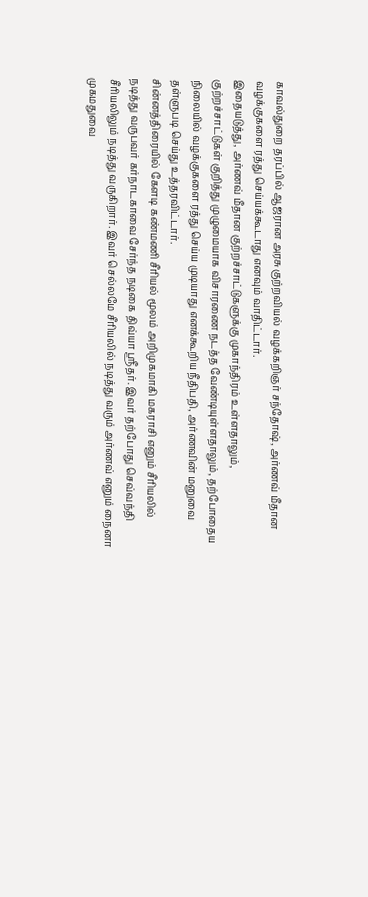காவல்துறை தரப்பில் ஆஜரான அரசு குற்றவியல் வழக்கறிஞர் சந்தோஷ், அர்ணவ் மீதான வழக்குகளை ரத்து செய்யக்கூடாது எனவும் வாதிட்டார்.
இதையடுத்து, அர்ணவ் மீதான குற்றச்சாட்டுகளுக்கு முகாந்திரம் உள்ளதாலும், குற்றச்சாட்டுகள் குறித்து முழுமையாக விசாரணை நடத்த வேண்டியுள்ளதாலும், தற்போதைய நிலையில் வழக்குகளை ரத்து செய்ய முடியாது எனக்கூறிய நீதிபதி, அர்ணவின் மனுவை தள்ளுபடி செய்து உத்தரவிட்டார்.
சின்னத்திரையில் கேளடி கண்மணி சீரியல் மூலம் அறிமுகமாகி மகராசி எனும் சீரியலில் நடித்து வருபவர் கர்நாடகாவை சேர்ந்த நடிகை திவ்யா ஸ்ரீதர். இவர் தற்போது செவ்வந்தி சீரியலிலும் நடித்து வருகிறார். இவர் செல்லமே சீரியலில் நடித்து வரும் அர்ணவ் எனும் நைனா முகமதுவை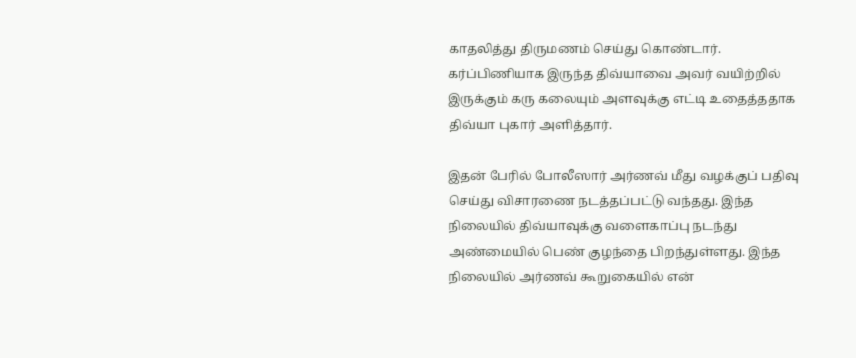காதலித்து திருமணம் செய்து கொண்டார். கர்ப்பிணியாக இருந்த திவ்யாவை அவர் வயிற்றில் இருக்கும் கரு கலையும் அளவுக்கு எட்டி உதைத்ததாக திவ்யா புகார் அளித்தார்.

இதன் பேரில் போலீஸார் அர்ணவ் மீது வழக்குப் பதிவு செய்து விசாரணை நடத்தப்பட்டு வந்தது. இந்த நிலையில் திவ்யாவுக்கு வளைகாப்பு நடந்து அண்மையில் பெண் குழந்தை பிறந்துள்ளது. இந்த நிலையில் அர்ணவ் கூறுகையில் என்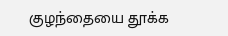குழந்தையை தூக்க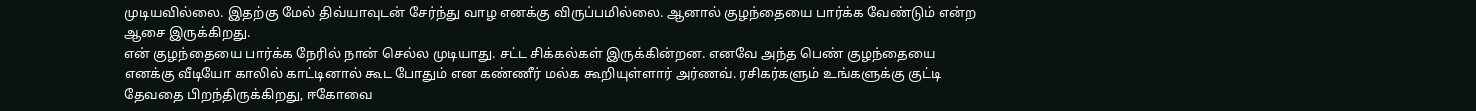முடியவில்லை. இதற்கு மேல் திவ்யாவுடன் சேர்ந்து வாழ எனக்கு விருப்பமில்லை. ஆனால் குழந்தையை பார்க்க வேண்டும் என்ற ஆசை இருக்கிறது.
என் குழந்தையை பார்க்க நேரில் நான் செல்ல முடியாது. சட்ட சிக்கல்கள் இருக்கின்றன. எனவே அந்த பெண் குழந்தையை எனக்கு வீடியோ காலில் காட்டினால் கூட போதும் என கண்ணீர் மல்க கூறியுள்ளார் அர்ணவ். ரசிகர்களும் உங்களுக்கு குட்டி தேவதை பிறந்திருக்கிறது, ஈகோவை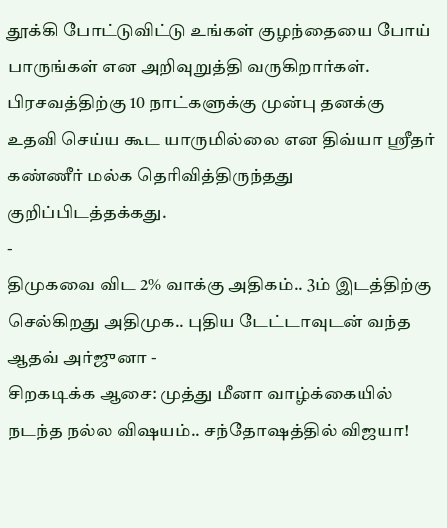தூக்கி போட்டுவிட்டு உங்கள் குழந்தையை போய் பாருங்கள் என அறிவுறுத்தி வருகிறார்கள். பிரசவத்திற்கு 10 நாட்களுக்கு முன்பு தனக்கு உதவி செய்ய கூட யாருமில்லை என திவ்யா ஸ்ரீதர் கண்ணீர் மல்க தெரிவித்திருந்தது குறிப்பிடத்தக்கது.
-
திமுகவை விட 2% வாக்கு அதிகம்.. 3ம் இடத்திற்கு செல்கிறது அதிமுக.. புதிய டேட்டாவுடன் வந்த ஆதவ் அர்ஜுனா -
சிறகடிக்க ஆசை: முத்து மீனா வாழ்க்கையில் நடந்த நல்ல விஷயம்.. சந்தோஷத்தில் விஜயா!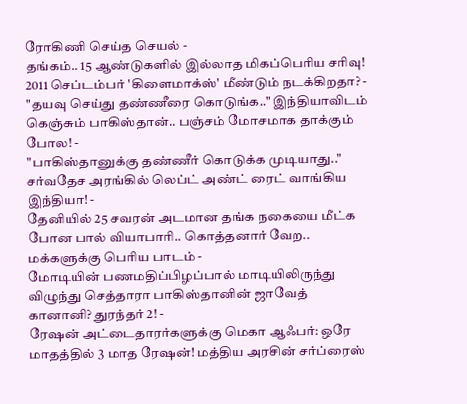ரோகிணி செய்த செயல் -
தங்கம்.. 15 ஆண்டுகளில் இல்லாத மிகப்பெரிய சரிவு! 2011 செப்டம்பர் 'கிளைமாக்ஸ்' மீண்டும் நடக்கிறதா? -
"தயவு செய்து தண்ணீரை கொடுங்க.." இந்தியாவிடம் கெஞ்சும் பாகிஸ்தான்.. பஞ்சம் மோசமாக தாக்கும் போல! -
"பாகிஸ்தானுக்கு தண்ணீர் கொடுக்க முடியாது.." சர்வதேச அரங்கில் லெப்ட் அண்ட் ரைட் வாங்கிய இந்தியா! -
தேனியில் 25 சவரன் அடமான தங்க நகையை மீட்க போன பால் வியாபாரி.. கொத்தனார் வேற.. மக்களுக்கு பெரிய பாடம் -
மோடியின் பணமதிப்பிழப்பால் மாடியிலிருந்து விழுந்து செத்தாரா பாகிஸ்தானின் ஜாவேத் கானானி? துரந்தர் 2! -
ரேஷன் அட்டைதாரர்களுக்கு மெகா ஆஃபர்: ஒரே மாதத்தில் 3 மாத ரேஷன்! மத்திய அரசின் சர்ப்ரைஸ்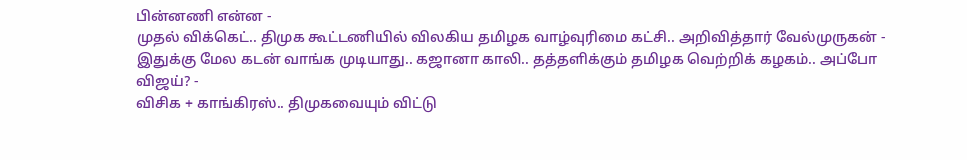பின்னணி என்ன -
முதல் விக்கெட்.. திமுக கூட்டணியில் விலகிய தமிழக வாழ்வுரிமை கட்சி.. அறிவித்தார் வேல்முருகன் -
இதுக்கு மேல கடன் வாங்க முடியாது.. கஜானா காலி.. தத்தளிக்கும் தமிழக வெற்றிக் கழகம்.. அப்போ விஜய்? -
விசிக + காங்கிரஸ்.. திமுகவையும் விட்டு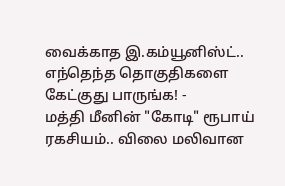வைக்காத இ.கம்யூனிஸ்ட்.. எந்தெந்த தொகுதிகளை கேட்குது பாருங்க! -
மத்தி மீனின் "கோடி" ரூபாய் ரகசியம்.. விலை மலிவான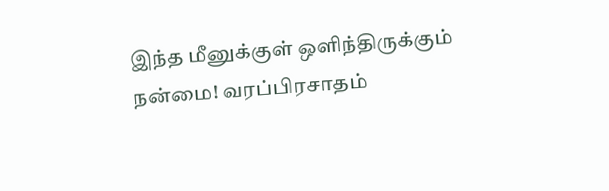இந்த மீனுக்குள் ஒளிந்திருக்கும் நன்மை! வரப்பிரசாதம்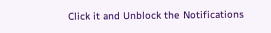Click it and Unblock the Notifications